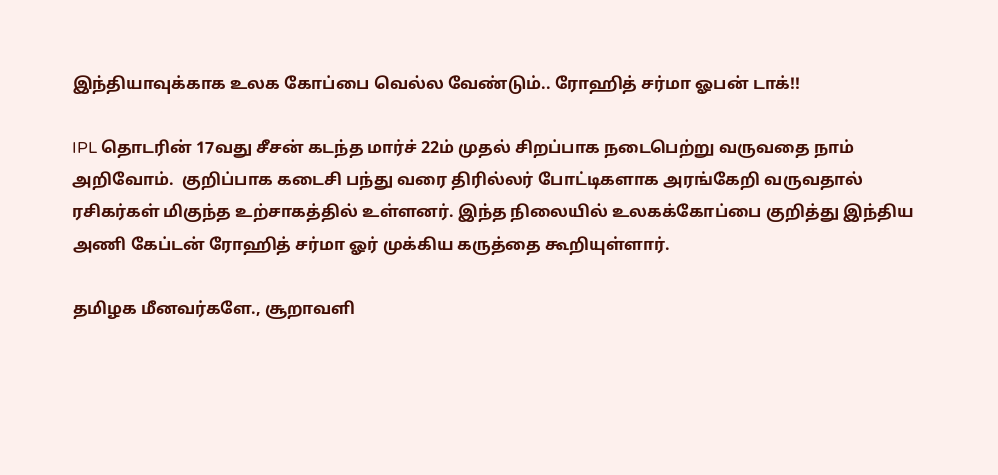இந்தியாவுக்காக உலக கோப்பை வெல்ல வேண்டும்.. ரோஹித் சர்மா ஓபன் டாக்!!

IPL தொடரின் 17வது சீசன் கடந்த மார்ச் 22ம் முதல் சிறப்பாக நடைபெற்று வருவதை நாம் அறிவோம்.  குறிப்பாக கடைசி பந்து வரை திரில்லர் போட்டிகளாக அரங்கேறி வருவதால் ரசிகர்கள் மிகுந்த உற்சாகத்தில் உள்ளனர். இந்த நிலையில் உலகக்கோப்பை குறித்து இந்திய அணி கேப்டன் ரோஹித் சர்மா ஓர் முக்கிய கருத்தை கூறியுள்ளார்.

தமிழக மீனவர்களே., சூறாவளி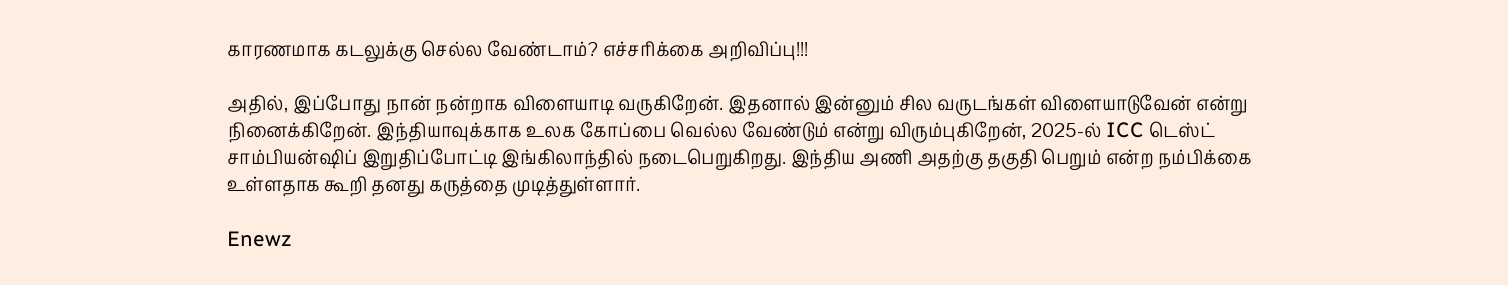காரணமாக கடலுக்கு செல்ல வேண்டாம்? எச்சரிக்கை அறிவிப்பு!!!

அதில், இப்போது நான் நன்றாக விளையாடி வருகிறேன். இதனால் இன்னும் சில வருடங்கள் விளையாடுவேன் என்று நினைக்கிறேன். இந்தியாவுக்காக உலக கோப்பை வெல்ல வேண்டும் என்று விரும்புகிறேன், 2025-ல் ICC டெஸ்ட் சாம்பியன்ஷிப் இறுதிப்போட்டி இங்கிலாந்தில் நடைபெறுகிறது. இந்திய அணி அதற்கு தகுதி பெறும் என்ற நம்பிக்கை உள்ளதாக கூறி தனது கருத்தை முடித்துள்ளார்.

Enewz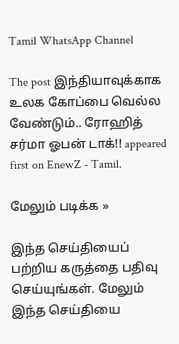Tamil WhatsApp Channel

The post இந்தியாவுக்காக உலக கோப்பை வெல்ல வேண்டும்.. ரோஹித் சர்மா ஓபன் டாக்!! appeared first on EnewZ - Tamil.

மேலும் படிக்க »

இந்த செய்தியைப் பற்றிய கருத்தை பதிவு செய்யுங்கள். மேலும் இந்த செய்தியை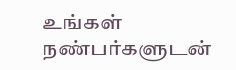உங்கள் நண்பர்களுடன்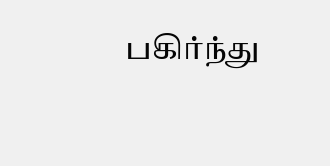பகிர்ந்து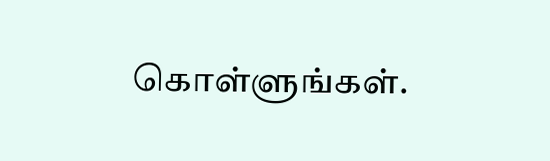கொள்ளுங்கள்.